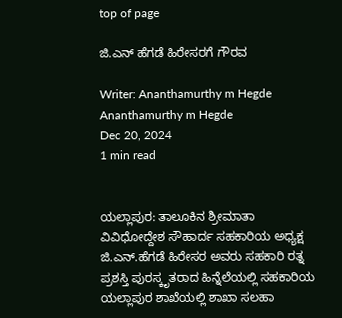top of page

ಜಿ.ಎನ್ ಹೆಗಡೆ ಹಿರೇಸರಗೆ ಗೌರವ

Writer: Ananthamurthy m Hegde
Ananthamurthy m Hegde
Dec 20, 2024
1 min read


ಯಲ್ಲಾಪುರ: ತಾಲೂಕಿನ ಶ್ರೀಮಾತಾ ವಿವಿಧೋದ್ದೇಶ ಸೌಹಾರ್ದ ಸಹಕಾರಿಯ ಅಧ್ಯಕ್ಷ ಜಿ.ಎನ್.ಹೆಗಡೆ ಹಿರೇಸರ ಅವರು ಸಹಕಾರಿ ರತ್ನ ಪ್ರಶಸ್ತಿ ಪುರಸ್ಕೃತರಾದ ಹಿನ್ನೆಲೆಯಲ್ಲಿ ಸಹಕಾರಿಯ ಯಲ್ಲಾಪುರ ಶಾಖೆಯಲ್ಲಿ ಶಾಖಾ ಸಲಹಾ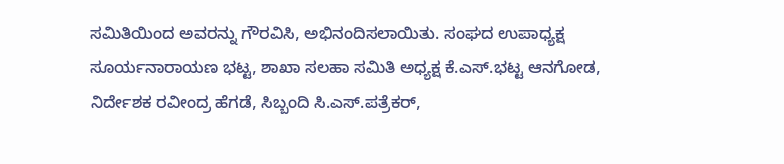ಸಮಿತಿಯಿಂದ ಅವರನ್ನು ಗೌರವಿಸಿ, ಅಭಿನಂದಿಸಲಾಯಿತು. ಸಂಘದ ಉಪಾಧ್ಯಕ್ಷ ಸೂರ್ಯನಾರಾಯಣ ಭಟ್ಟ, ಶಾಖಾ ಸಲಹಾ ಸಮಿತಿ ಅಧ್ಯಕ್ಷ ಕೆ.ಎಸ್.ಭಟ್ಟ ಆನಗೋಡ, ನಿರ್ದೇಶಕ ರವೀಂದ್ರ ಹೆಗಡೆ, ಸಿಬ್ಬಂದಿ ಸಿ.ಎಸ್.ಪತ್ರೆಕರ್,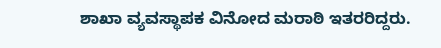ಶಾಖಾ ವ್ಯವಸ್ಥಾಪಕ ವಿನೋದ ಮರಾಠಿ ಇತರರಿದ್ದರು.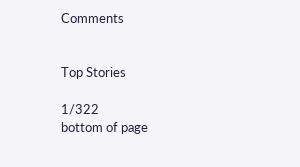Comments


Top Stories

1/322
bottom of page